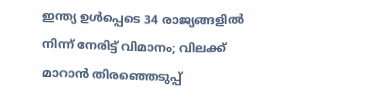ഇന്ത്യ ഉൾപ്പെടെ 34 രാജ്യങ്ങളിൽ നിന്ന് നേരിട്ട് വിമാനം; വിലക്ക് മാറാൻ തിരഞ്ഞെടുപ്പ്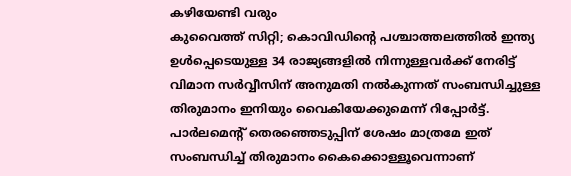കഴിയേണ്ടി വരും
കുവൈത്ത് സിറ്റി; കൊവിഡിന്റെ പശ്ചാത്തലത്തിൽ ഇന്ത്യ ഉൾപ്പെടെയുള്ള 34 രാജ്യങ്ങളിൽ നിന്നുള്ളവർക്ക് നേരിട്ട് വിമാന സർവ്വീസിന് അനുമതി നൽകുന്നത് സംബന്ധിച്ചുള്ള തിരുമാനം ഇനിയും വൈകിയേക്കുമെന്ന് റിപ്പോർട്ട്. പാർലമെന്റ് തെരഞ്ഞെടുപ്പിന് ശേഷം മാത്രമേ ഇത് സംബന്ധിച്ച് തിരുമാനം കൈക്കൊള്ളൂവെന്നാണ്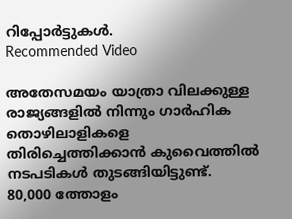റിപ്പോർട്ടുകൾ.
Recommended Video

അതേസമയം യാത്രാ വിലക്കുള്ള രാജ്യങ്ങളിൽ നിന്നും ഗാർഹിക തൊഴിലാളികളെ തിരിച്ചെത്തിക്കാൻ കുവൈത്തിൽ നടപടികൾ തുടങ്ങിയിട്ടുണ്ട്. 80,000 ത്തോളം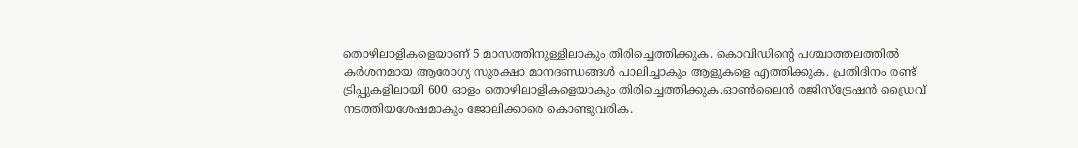തൊഴിലാളികളെയാണ് 5 മാസത്തിനുള്ളിലാകും തിരിച്ചെത്തിക്കുക. കൊവിഡിന്റെ പശ്ചാത്തലത്തിൽ കർശനമായ ആരോഗ്യ സുരക്ഷാ മാനദണ്ഡങ്ങൾ പാലിച്ചാകും ആളുകളെ എത്തിക്കുക. പ്രതിദിനം രണ്ട് ട്രിപ്പുകളിലായി 600 ഓളം തൊഴിലാളികളെയാകും തിരിച്ചെത്തിക്കുക.ഓൺലൈൻ രജിസ്ട്രേഷൻ ഡ്രൈവ് നടത്തിയശേഷമാകും ജോലിക്കാരെ കൊണ്ടുവരിക.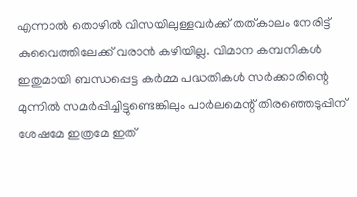എന്നാൽ തൊഴിൽ വിസയിലുള്ളവർക്ക് തത്കാലം നേരിട്ട് കുവൈത്തിലേക്ക് വരാൻ കഴിയില്ല. വിമാന കമ്പനികൾ ഇതുമായി ബന്ധപ്പെട്ട കർമ്മ പദ്ധതികൾ സർക്കാരിന്റെ മുന്നിൽ സമർപ്പിച്ചിട്ടുണ്ടെങ്കിലും പാർലമെന്റ് തിരഞ്ഞെടുപ്പിന് ശേഷമേ ഇത്രമേ ഇത്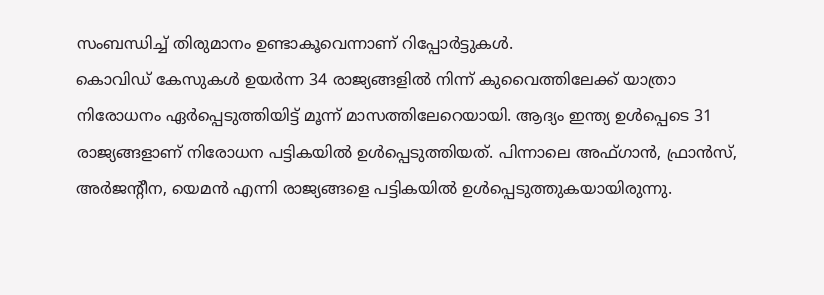സംബന്ധിച്ച് തിരുമാനം ഉണ്ടാകൂവെന്നാണ് റിപ്പോർട്ടുകൾ.
കൊവിഡ് കേസുകൾ ഉയർന്ന 34 രാജ്യങ്ങളിൽ നിന്ന് കുവൈത്തിലേക്ക് യാത്രാ നിരോധനം ഏർപ്പെടുത്തിയിട്ട് മൂന്ന് മാസത്തിലേറെയായി. ആദ്യം ഇന്ത്യ ഉൾപ്പെടെ 31 രാജ്യങ്ങളാണ് നിരോധന പട്ടികയിൽ ഉൾപ്പെടുത്തിയത്. പിന്നാലെ അഫ്ഗാൻ, ഫ്രാൻസ്, അർജന്റീന, യെമൻ എന്നി രാജ്യങ്ങളെ പട്ടികയിൽ ഉൾപ്പെടുത്തുകയായിരുന്നു.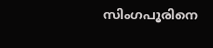സിംഗപൂരിനെ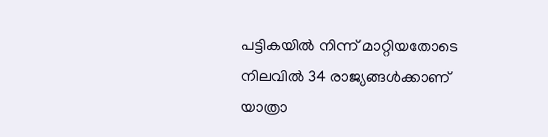പട്ടികയിൽ നിന്ന് മാറ്റിയതോടെ നിലവിൽ 34 രാജ്യങ്ങൾക്കാണ് യാത്രാ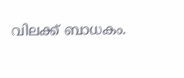വിലക്ക് ബാധകം.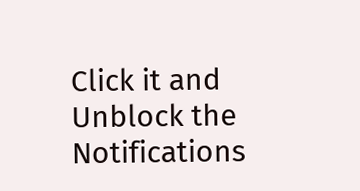Click it and Unblock the Notifications